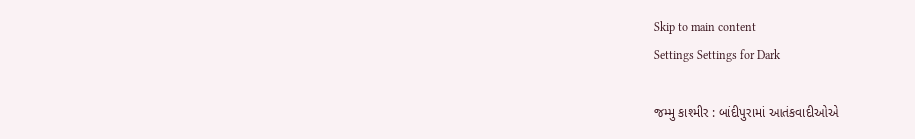Skip to main content
Settings Settings for Dark

જમ્મુ કાશ્મીર : બાંદીપુરામાં આતંકવાદીઓએ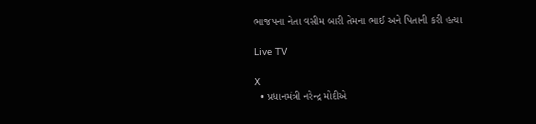ભાજપના નેતા વસીમ બારી તેમના ભાઈ અને પિતાની કરી હત્યા

Live TV

X
  • પ્રધાનમંત્રી નરેન્દ્ર મોદીએ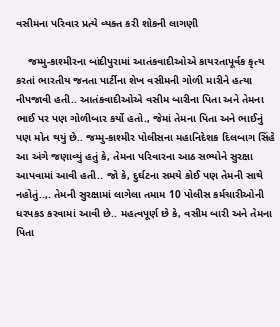વસીમના પરિવાર પ્રત્યે વ્યક્ત કરી શોકની લાગણી

    જમ્મુ-કાશ્મીરના બાંદીપુરામાં આતંકવાદીઓએ કાયરતાપૂર્વક કૃત્ય કરતાં ભારતીય જનતા પાર્ટીના શેખ વસીમની ગોળી મારીને હત્યા નીપજાવી હતી.. આતંકવાદીઓએ વસીમ બારીના પિતા અને તેમના ભાઈ પર પણ ગોળીબાર કર્યો હતો., જેમાં તેમના પિતા અને ભાઈનું પણ મોત થયું છે.. જમ્મુ-કાશ્મીર પોલીસના મહાનિદેશક દિલબાગ સિંહે આ અંગે જણાવ્યું હતું કે, તેમના પરિવારના આઠ સભ્યોને સુરક્ષા આપવામાં આવી હતી.. જો કે, દુર્ઘટના સમયે કોઈ પણ તેમની સાથે નહોતું..,. તેમની સુરક્ષામાં લાગેલા તમામ 10 પોલીસ કર્મચારીઓની ધરપકડ કરવામાં આવી છે.. મહત્વપૂર્ણ છે કે, વસીમ બારી અને તેમના પિતા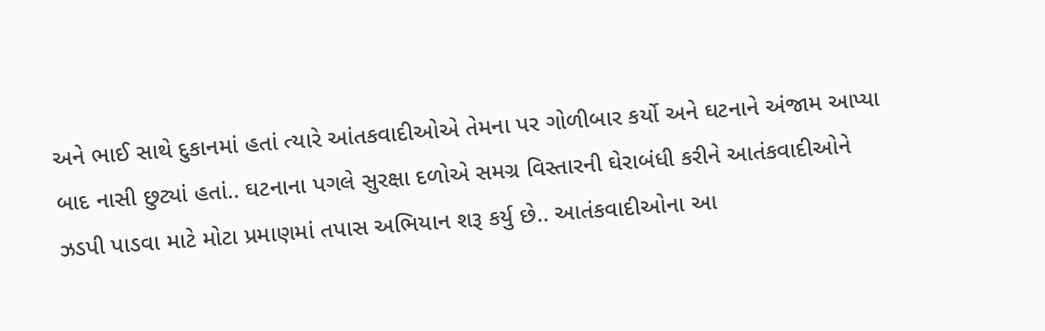અને ભાઈ સાથે દુકાનમાં હતાં ત્યારે આંતકવાદીઓએ તેમના પર ગોળીબાર કર્યો અને ઘટનાને અંજામ આપ્યા બાદ નાસી છુટ્યાં હતાં.. ઘટનાના પગલે સુરક્ષા દળોએ સમગ્ર વિસ્તારની ઘેરાબંધી કરીને આતંકવાદીઓને ઝડપી પાડવા માટે મોટા પ્રમાણમાં તપાસ અભિયાન શરૂ કર્યુ છે.. આતંકવાદીઓના આ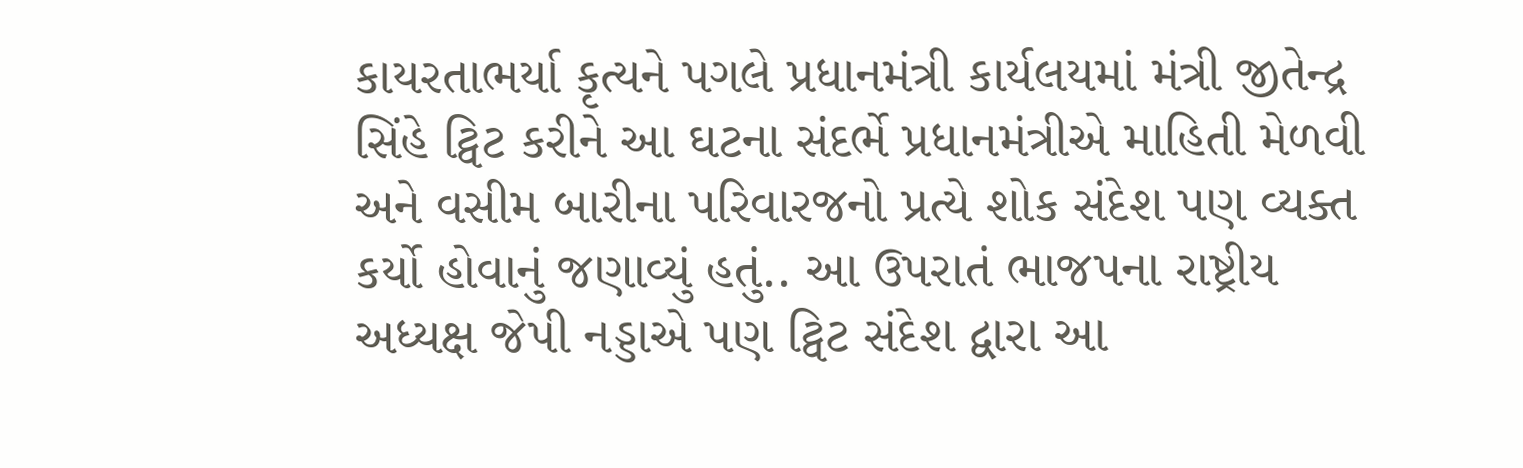કાયરતાભર્યા કૃત્યને પગલે પ્રધાનમંત્રી કાર્યલયમાં મંત્રી જીતેન્દ્ર સિંહે ટ્વિટ કરીને આ ઘટના સંદર્ભે પ્રધાનમંત્રીએ માહિતી મેળવી અને વસીમ બારીના પરિવારજનો પ્રત્યે શોક સંદેશ પણ વ્યક્ત કર્યો હોવાનું જણાવ્યું હતું.. આ ઉપરાતં ભાજપના રાષ્ટ્રીય અધ્યક્ષ જેપી નડ્ડાએ પણ ટ્વિટ સંદેશ દ્વારા આ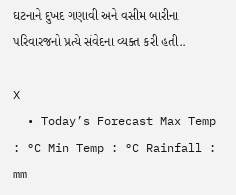ઘટનાને દુખદ ગણાવી અને વસીમ બારીના પરિવારજનો પ્રત્યે સંવેદના વ્યક્ત કરી હતી..

X
  • Today’s Forecast Max Temp : °C Min Temp : °C Rainfall : mm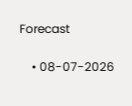Forecast

    • 08-07-2026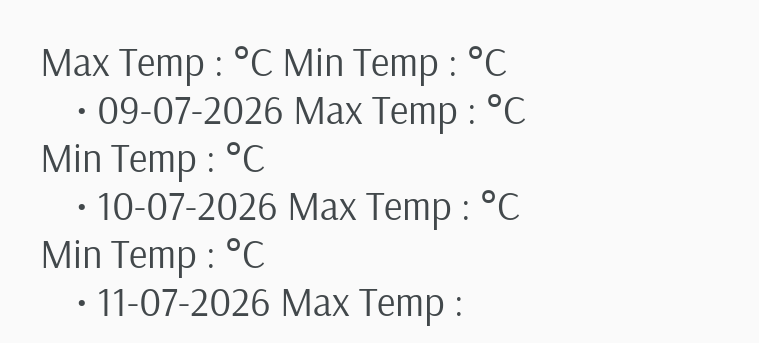Max Temp : °C Min Temp : °C
    • 09-07-2026 Max Temp : °C Min Temp : °C
    • 10-07-2026 Max Temp : °C Min Temp : °C
    • 11-07-2026 Max Temp :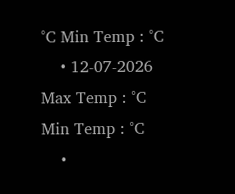°C Min Temp : °C
    • 12-07-2026 Max Temp : °C Min Temp : °C
    •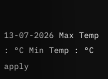13-07-2026 Max Temp : °C Min Temp : °C
apply